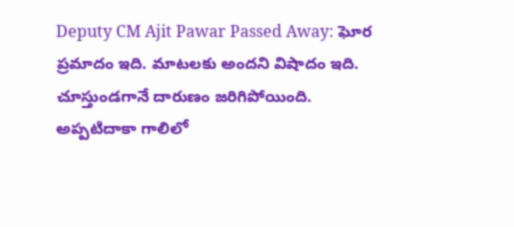Deputy CM Ajit Pawar Passed Away: ఘోర ప్రమాదం ఇది. మాటలకు అందని విషాదం ఇది. చూస్తుండగానే దారుణం జరిగిపోయింది. అప్పటిదాకా గాలిలో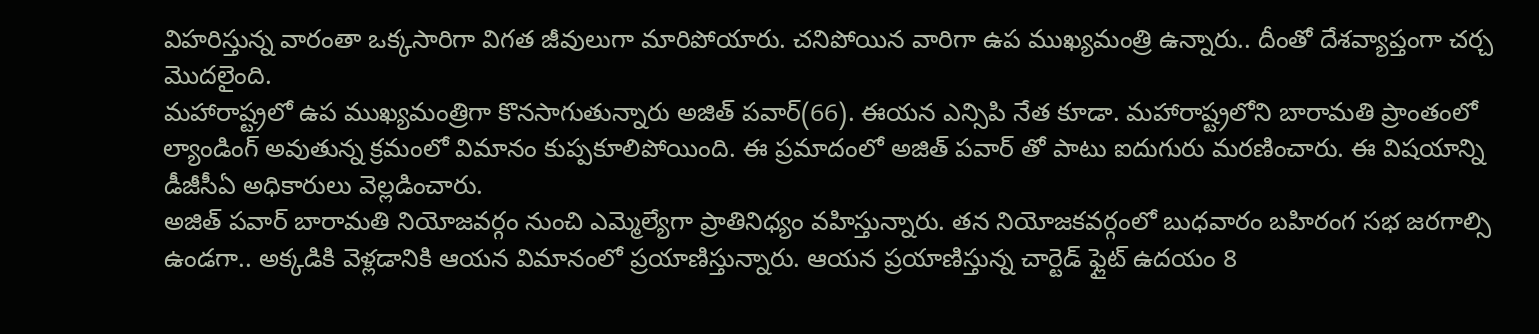విహరిస్తున్న వారంతా ఒక్కసారిగా విగత జీవులుగా మారిపోయారు. చనిపోయిన వారిగా ఉప ముఖ్యమంత్రి ఉన్నారు.. దీంతో దేశవ్యాప్తంగా చర్చ మొదలైంది.
మహారాష్ట్రలో ఉప ముఖ్యమంత్రిగా కొనసాగుతున్నారు అజిత్ పవార్(66). ఈయన ఎన్సిపి నేత కూడా. మహారాష్ట్రలోని బారామతి ప్రాంతంలో ల్యాండింగ్ అవుతున్న క్రమంలో విమానం కుప్పకూలిపోయింది. ఈ ప్రమాదంలో అజిత్ పవార్ తో పాటు ఐదుగురు మరణించారు. ఈ విషయాన్ని డీజీసీఏ అధికారులు వెల్లడించారు.
అజిత్ పవార్ బారామతి నియోజవర్గం నుంచి ఎమ్మెల్యేగా ప్రాతినిధ్యం వహిస్తున్నారు. తన నియోజకవర్గంలో బుధవారం బహిరంగ సభ జరగాల్సి ఉండగా.. అక్కడికి వెళ్లడానికి ఆయన విమానంలో ప్రయాణిస్తున్నారు. ఆయన ప్రయాణిస్తున్న చార్టెడ్ ఫ్లైట్ ఉదయం 8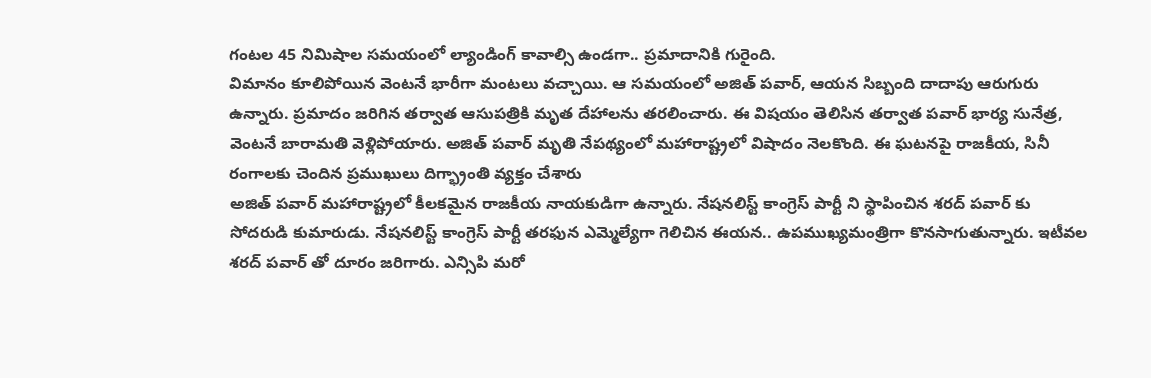గంటల 45 నిమిషాల సమయంలో ల్యాండింగ్ కావాల్సి ఉండగా.. ప్రమాదానికి గురైంది.
విమానం కూలిపోయిన వెంటనే భారీగా మంటలు వచ్చాయి. ఆ సమయంలో అజిత్ పవార్, ఆయన సిబ్బంది దాదాపు ఆరుగురు ఉన్నారు. ప్రమాదం జరిగిన తర్వాత ఆసుపత్రికి మృత దేహాలను తరలించారు. ఈ విషయం తెలిసిన తర్వాత పవార్ భార్య సునేత్ర, వెంటనే బారామతి వెళ్లిపోయారు. అజిత్ పవార్ మృతి నేపథ్యంలో మహారాష్ట్రలో విషాదం నెలకొంది. ఈ ఘటనపై రాజకీయ, సినీ రంగాలకు చెందిన ప్రముఖులు దిగ్భ్రాంతి వ్యక్తం చేశారు
అజిత్ పవార్ మహారాష్ట్రలో కీలకమైన రాజకీయ నాయకుడిగా ఉన్నారు. నేషనలిస్ట్ కాంగ్రెస్ పార్టీ ని స్థాపించిన శరద్ పవార్ కు సోదరుడి కుమారుడు. నేషనలిస్ట్ కాంగ్రెస్ పార్టీ తరఫున ఎమ్మెల్యేగా గెలిచిన ఈయన.. ఉపముఖ్యమంత్రిగా కొనసాగుతున్నారు. ఇటీవల శరద్ పవార్ తో దూరం జరిగారు. ఎన్సిపి మరో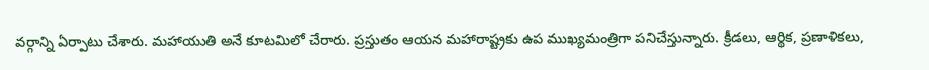వర్గాన్ని ఏర్పాటు చేశారు. మహాయుతి అనే కూటమిలో చేరారు. ప్రస్తుతం ఆయన మహారాష్ట్రకు ఉప ముఖ్యమంత్రిగా పనిచేస్తున్నారు. క్రీడలు, ఆర్థిక, ప్రణాళికలు,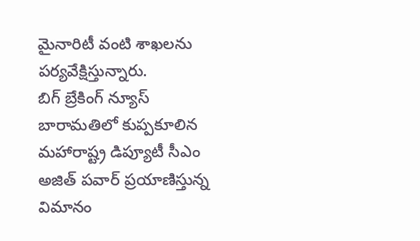మైనారిటీ వంటి శాఖలను పర్యవేక్షిస్తున్నారు.
బిగ్ బ్రేకింగ్ న్యూస్
బారామతిలో కుప్పకూలిన మహారాష్ట్ర డిప్యూటీ సీఎం అజిత్ పవార్ ప్రయాణిస్తున్న విమానం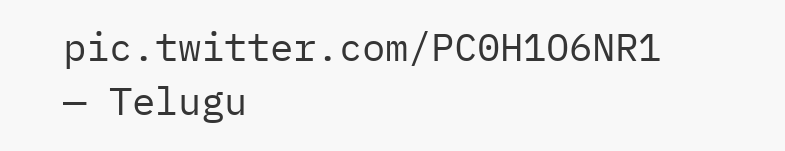pic.twitter.com/PC0H1O6NR1
— Telugu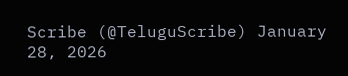Scribe (@TeluguScribe) January 28, 2026